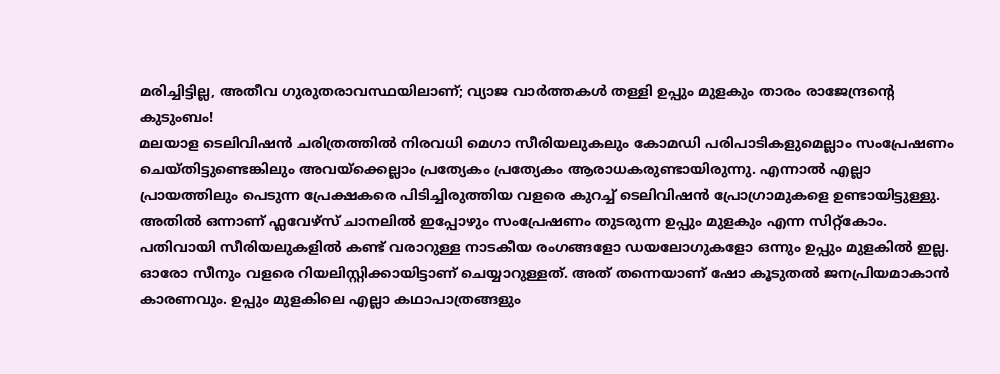മരിച്ചിട്ടില്ല, അതീവ ഗുരുതരാവസ്ഥയിലാണ്; വ്യാജ വാർത്തകൾ തള്ളി ഉപ്പും മുളകും താരം രാജേന്ദ്രന്റെ കുടുംബം!
മലയാള ടെലിവിഷൻ ചരിത്രത്തിൽ നിരവധി മെഗാ സീരിയലുകലും കോമഡി പരിപാടികളുമെല്ലാം സംപ്രേഷണം ചെയ്തിട്ടുണ്ടെങ്കിലും അവയ്ക്കെല്ലാം പ്രത്യേകം പ്രത്യേകം ആരാധകരുണ്ടായിരുന്നു. എന്നാൽ എല്ലാ പ്രായത്തിലും പെടുന്ന പ്രേക്ഷകരെ പിടിച്ചിരുത്തിയ വളരെ കുറച്ച് ടെലിവിഷൻ പ്രോഗ്രാമുകളെ ഉണ്ടായിട്ടുള്ളു. അതിൽ ഒന്നാണ് ഫ്ലവേഴ്സ് ചാനലിൽ ഇപ്പോഴും സംപ്രേഷണം തുടരുന്ന ഉപ്പും മുളകും എന്ന സിറ്റ്കോം.
പതിവായി സീരിയലുകളിൽ കണ്ട് വരാറുള്ള നാടകീയ രംഗങ്ങളോ ഡയലോഗുകളോ ഒന്നും ഉപ്പും മുളകിൽ ഇല്ല. ഓരോ സീനും വളരെ റിയലിസ്റ്റിക്കായിട്ടാണ് ചെയ്യാറുള്ളത്. അത് തന്നെയാണ് ഷോ കൂടുതൽ ജനപ്രിയമാകാൻ കാരണവും. ഉപ്പും മുളകിലെ എല്ലാ കഥാപാത്രങ്ങളും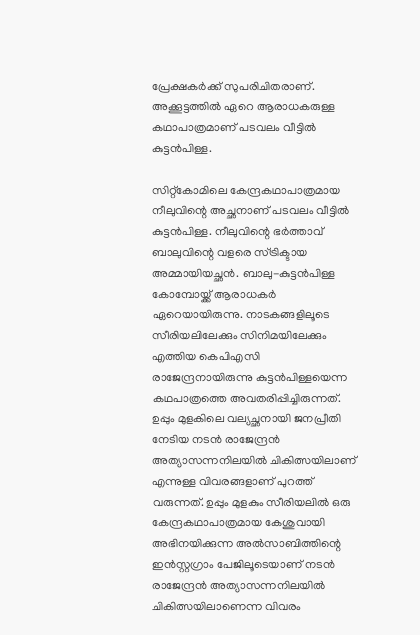പ്രേക്ഷകർക്ക് സുപരിചിതരാണ്. അക്കൂട്ടത്തിൽ ഏറെ ആരാധകരുള്ള കഥാപാത്രമാണ് പടവലം വീട്ടിൽ കുട്ടൻപിള്ള.

സിറ്റ്കോമിലെ കേന്ദ്രകഥാപാത്രമായ നീലുവിന്റെ അച്ഛനാണ് പടവലം വീട്ടിൽ കുട്ടൻപിള്ള. നീലുവിന്റെ ഭർത്താവ് ബാലുവിന്റെ വളരെ സ്ട്രിക്ടായ അമ്മായിയച്ഛൻ. ബാലു-കുട്ടൻപിള്ള കോമ്പോയ്ക്ക് ആരാധകർ ഏറെയായിരുന്നു. നാടകങ്ങളിലൂടെ സീരിയലിലേക്കും സിനിമയിലേക്കും എത്തിയ കെപിഎസി രാജേന്ദ്രനായിരുന്നു കുട്ടൻപിള്ളയെന്ന കഥപാത്രത്തെ അവതരിപ്പിച്ചിരുന്നത്.
ഉപ്പും മുളകിലെ വല്യച്ഛനായി ജനപ്രീതി നേടിയ നടൻ രാജേന്ദ്രൻ അത്യാസന്നനിലയിൽ ചികിത്സയിലാണ് എന്നുള്ള വിവരങ്ങളാണ് പുറത്ത് വരുന്നത്. ഉപ്പും മുളകും സീരിയലിൽ ഒരു കേന്ദ്രകഥാപാത്രമായ കേശുവായി അഭിനയിക്കുന്ന അൽസാബിത്തിന്റെ ഇൻസ്റ്റഗ്രാം പേജിലൂടെയാണ് നടൻ രാജേന്ദ്രൻ അത്യാസന്നനിലയിൽ ചികിത്സയിലാണെന്ന വിവരം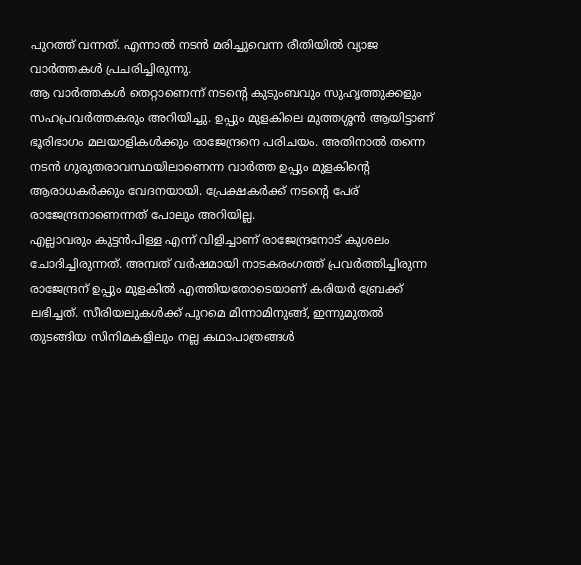പുറത്ത് വന്നത്. എന്നാൽ നടൻ മരിച്ചുവെന്ന രീതിയിൽ വ്യാജ വാർത്തകൾ പ്രചരിച്ചിരുന്നു.
ആ വാർത്തകൾ തെറ്റാണെന്ന് നടന്റെ കുടുംബവും സുഹൃത്തുക്കളും സഹപ്രവർത്തകരും അറിയിച്ചു. ഉപ്പും മുളകിലെ മുത്തശ്ശൻ ആയിട്ടാണ് ഭൂരിഭാഗം മലയാളികൾക്കും രാജേന്ദ്രനെ പരിചയം. അതിനാൽ തന്നെ നടൻ ഗുരുതരാവസ്ഥയിലാണെന്ന വാർത്ത ഉപ്പും മുളകിന്റെ ആരാധകർക്കും വേദനയായി. പ്രേക്ഷകർക്ക് നടന്റെ പേര് രാജേന്ദ്രനാണെന്നത് പോലും അറിയില്ല.
എല്ലാവരും കുട്ടൻപിള്ള എന്ന് വിളിച്ചാണ് രാജേന്ദ്രനോട് കുശലം ചോദിച്ചിരുന്നത്. അമ്പത് വർഷമായി നാടകരംഗത്ത് പ്രവർത്തിച്ചിരുന്ന രാജേന്ദ്രന് ഉപ്പും മുളകിൽ എത്തിയതോടെയാണ് കരിയർ ബ്രേക്ക് ലഭിച്ചത്. സീരിയലുകൾക്ക് പുറമെ മിന്നാമിനുങ്ങ്, ഇന്നുമുതൽ തുടങ്ങിയ സിനിമകളിലും നല്ല കഥാപാത്രങ്ങൾ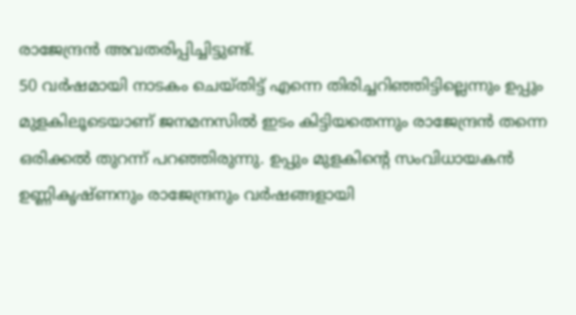രാജേന്ദ്രൻ അവതരിപ്പിച്ചിട്ടുണ്ട്.
50 വർഷമായി നാടകം ചെയ്തിട്ട് എന്നെ തിരിച്ചറിഞ്ഞിട്ടില്ലെന്നും ഉപ്പും മുളകിലൂടെയാണ് ജനമനസിൽ ഇടം കിട്ടിയതെന്നും രാജേന്ദ്രൻ തന്നെ ഒരിക്കൽ തുറന്ന് പറഞ്ഞിരുന്നു. ഉപ്പും മുളകിന്റെ സംവിധായകൻ ഉണ്ണികൃഷ്ണനും രാജേന്ദ്രനും വർഷങ്ങളായി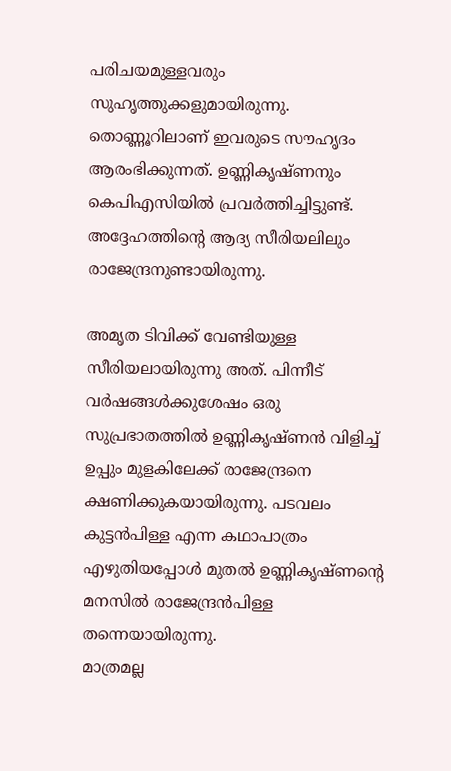പരിചയമുള്ളവരും സുഹൃത്തുക്കളുമായിരുന്നു. തൊണ്ണൂറിലാണ് ഇവരുടെ സൗഹൃദം ആരംഭിക്കുന്നത്. ഉണ്ണികൃഷ്ണനും കെപിഎസിയിൽ പ്രവർത്തിച്ചിട്ടുണ്ട്. അദ്ദേഹത്തിന്റെ ആദ്യ സീരിയലിലും രാജേന്ദ്രനുണ്ടായിരുന്നു.

അമൃത ടിവിക്ക് വേണ്ടിയുള്ള സീരിയലായിരുന്നു അത്. പിന്നീട് വർഷങ്ങൾക്കുശേഷം ഒരു സുപ്രഭാതത്തിൽ ഉണ്ണികൃഷ്ണൻ വിളിച്ച് ഉപ്പും മുളകിലേക്ക് രാജേന്ദ്രനെ ക്ഷണിക്കുകയായിരുന്നു. പടവലം കുട്ടൻപിള്ള എന്ന കഥാപാത്രം എഴുതിയപ്പോൾ മുതൽ ഉണ്ണികൃഷ്ണന്റെ മനസിൽ രാജേന്ദ്രൻപിള്ള തന്നെയായിരുന്നു.
മാത്രമല്ല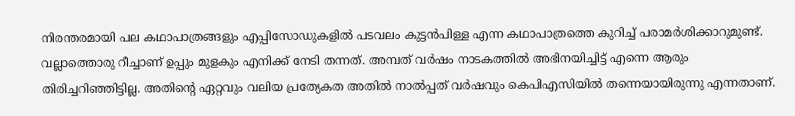നിരന്തരമായി പല കഥാപാത്രങ്ങളും എപ്പിസോഡുകളിൽ പടവലം കുട്ടൻപിള്ള എന്ന കഥാപാത്രത്തെ കുറിച്ച് പരാമർശിക്കാറുമുണ്ട്. വല്ലാത്തൊരു റീച്ചാണ് ഉപ്പും മുളകും എനിക്ക് നേടി തന്നത്. അമ്പത് വർഷം നാടകത്തിൽ അഭിനയിച്ചിട്ട് എന്നെ ആരും തിരിച്ചറിഞ്ഞിട്ടില്ല. അതിന്റെ ഏറ്റവും വലിയ പ്രത്യേകത അതിൽ നാൽപ്പത് വർഷവും കെപിഎസിയിൽ തന്നെയായിരുന്നു എന്നതാണ്.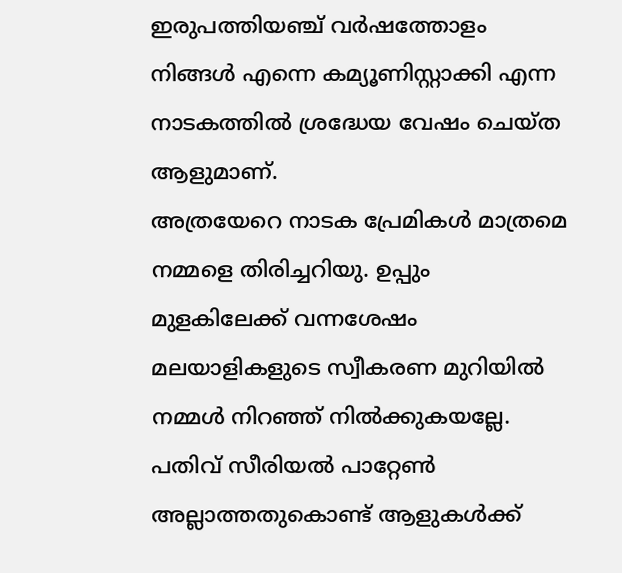ഇരുപത്തിയഞ്ച് വർഷത്തോളം നിങ്ങൾ എന്നെ കമ്യൂണിസ്റ്റാക്കി എന്ന നാടകത്തിൽ ശ്രദ്ധേയ വേഷം ചെയ്ത ആളുമാണ്.
അത്രയേറെ നാടക പ്രേമികൾ മാത്രമെ നമ്മളെ തിരിച്ചറിയു. ഉപ്പും മുളകിലേക്ക് വന്നശേഷം മലയാളികളുടെ സ്വീകരണ മുറിയിൽ നമ്മൾ നിറഞ്ഞ് നിൽക്കുകയല്ലേ. പതിവ് സീരിയൽ പാറ്റേൺ അല്ലാത്തതുകൊണ്ട് ആളുകൾക്ക്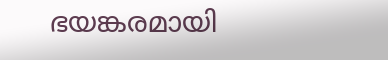ഭയങ്കരമായി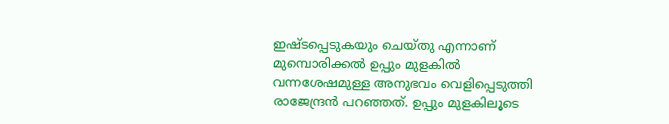ഇഷ്ടപ്പെടുകയും ചെയ്തു എന്നാണ് മുമ്പൊരിക്കൽ ഉപ്പും മുളകിൽ വന്നശേഷമുള്ള അനുഭവം വെളിപ്പെടുത്തി രാജേന്ദ്രൻ പറഞ്ഞത്. ഉപ്പും മുളകിലൂടെ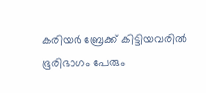കരിയർ ബ്രേക്ക് കിട്ടിയവരിൽ ഭൂരിഭാഗം പേരും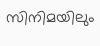സിനിമയിലും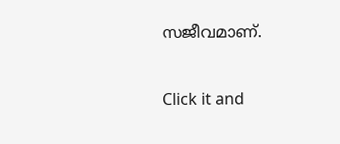സജീവമാണ്.


Click it and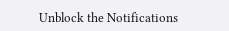Unblock the Notifications